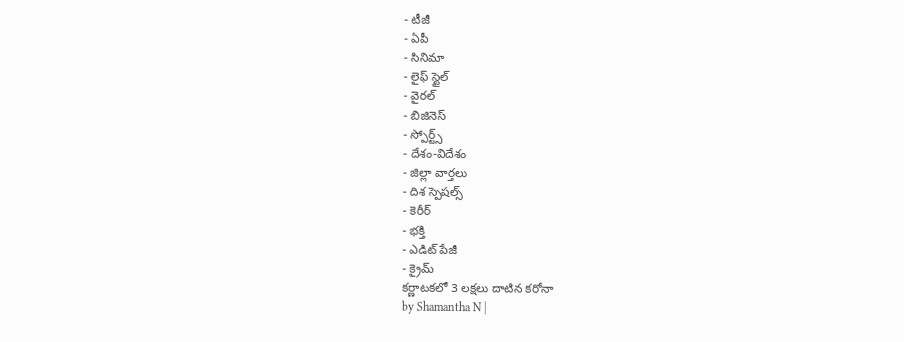- టీజీ
- ఏపీ
- సినిమా
- లైఫ్ స్టైల్
- వైరల్
- బిజినెస్
- స్పోర్ట్స్
- దేశం-విదేశం
- జిల్లా వార్తలు
- దిశ స్పెషల్స్
- కెరీర్
- భక్తి
- ఎడిట్ పేజీ
- క్రైమ్
కర్ణాటకలో 3 లక్షలు దాటిన కరోనా
by Shamantha N |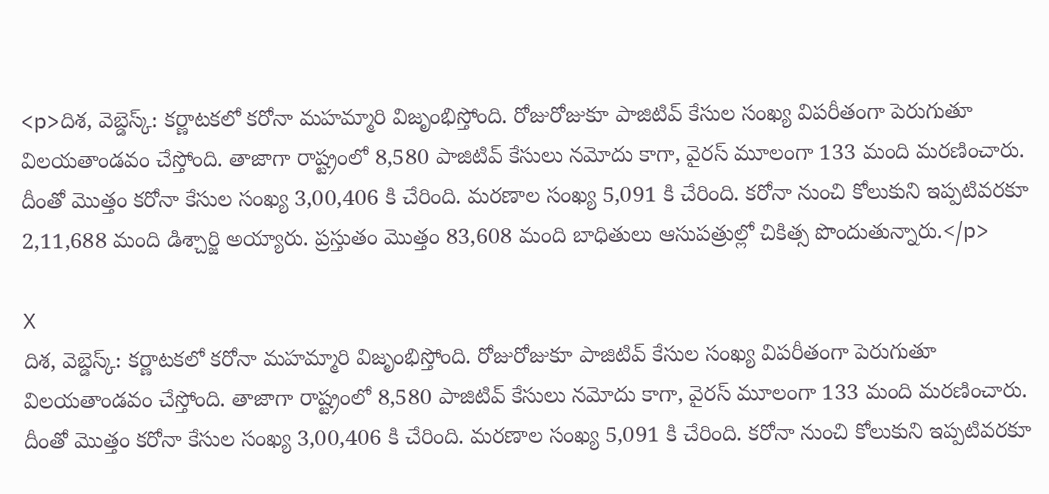<p>దిశ, వెబ్డెస్క్: కర్ణాటకలో కరోనా మహమ్మారి విజృంభిస్తోంది. రోజురోజుకూ పాజిటివ్ కేసుల సంఖ్య విపరీతంగా పెరుగుతూ విలయతాండవం చేస్తోంది. తాజాగా రాష్ట్రంలో 8,580 పాజిటివ్ కేసులు నమోదు కాగా, వైరస్ మూలంగా 133 మంది మరణించారు. దీంతో మొత్తం కరోనా కేసుల సంఖ్య 3,00,406 కి చేరింది. మరణాల సంఖ్య 5,091 కి చేరింది. కరోనా నుంచి కోలుకుని ఇప్పటివరకూ 2,11,688 మంది డిశ్చార్జి అయ్యారు. ప్రస్తుతం మొత్తం 83,608 మంది బాధితులు ఆసుపత్రుల్లో చికిత్స పొందుతున్నారు.</p>

X
దిశ, వెబ్డెస్క్: కర్ణాటకలో కరోనా మహమ్మారి విజృంభిస్తోంది. రోజురోజుకూ పాజిటివ్ కేసుల సంఖ్య విపరీతంగా పెరుగుతూ విలయతాండవం చేస్తోంది. తాజాగా రాష్ట్రంలో 8,580 పాజిటివ్ కేసులు నమోదు కాగా, వైరస్ మూలంగా 133 మంది మరణించారు. దీంతో మొత్తం కరోనా కేసుల సంఖ్య 3,00,406 కి చేరింది. మరణాల సంఖ్య 5,091 కి చేరింది. కరోనా నుంచి కోలుకుని ఇప్పటివరకూ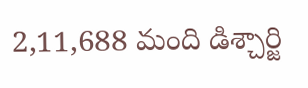2,11,688 మంది డిశ్చార్జి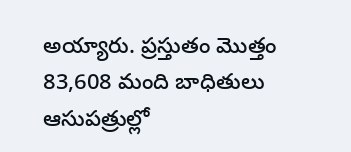అయ్యారు. ప్రస్తుతం మొత్తం 83,608 మంది బాధితులు ఆసుపత్రుల్లో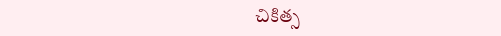చికిత్స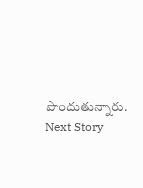పొందుతున్నారు.
Next Story